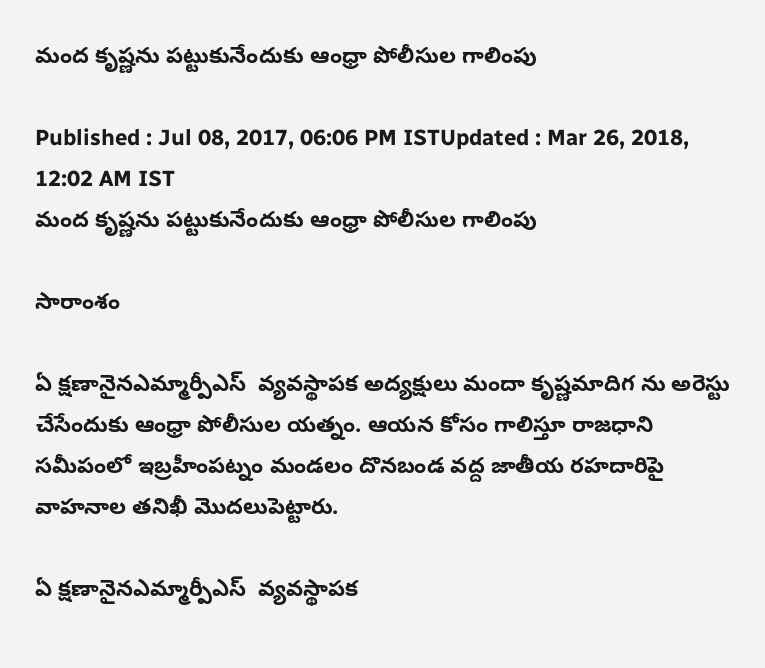మంద కృష్ణను పట్టుకునేందుకు ఆంధ్రా పోలీసుల గాలింపు

Published : Jul 08, 2017, 06:06 PM ISTUpdated : Mar 26, 2018, 12:02 AM IST
మంద కృష్ణను పట్టుకునేందుకు ఆంధ్రా పోలీసుల గాలింపు

సారాంశం

ఏ క్షణానైనఎమ్మార్పీఎస్  వ్యవస్థాపక అద్యక్షులు మందా కృష్ణమాదిగ ను అరెస్టు చేసేందుకు ఆంధ్రా పోలీసుల యత్నం. ఆయన కోసం గాలిస్తూ రాజధాని సమీపంలో ఇబ్రహీంపట్నం మండలం దొనబండ వద్ద జాతీయ రహదారిపై వాహనాల తనిఖీ మొదలుపెట్టారు.

ఏ క్షణానైనఎమ్మార్పీఎస్  వ్యవస్థాపక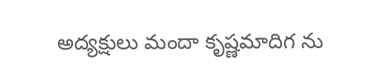అద్యక్షులు మందా కృష్ణమాదిగ ను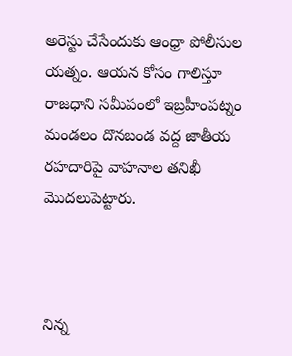అరెస్టు చేసేందుకు ఆంధ్రా పోలీసుల యత్నం. ఆయన కోసం గాలిస్తూ రాజధాని సమీపంలో ఇబ్రహీంపట్నం మండలం దొనబండ వద్ద జాతీయ రహదారిపై వాహనాల తనిఖీ మొదలుపెట్టారు.



నిన్న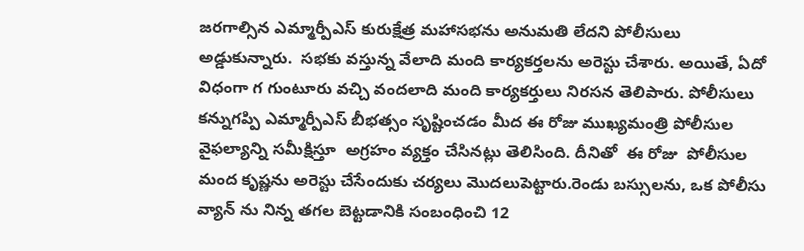జరగాల్సిన ఎమ్మార్పీఎస్ కురుక్షేత్ర మహాసభను అనుమతి లేదని పోలీసులు అడ్డుకున్నారు.  సభకు వస్తున్న వేలాది మంది కార్యకర్తలను అరెస్టు చేశారు. అయితే, ఏదో విధంగా గ గుంటూరు వచ్చి వందలాది మంది కార్యకర్తులు నిరసన తెలిపారు. పోలీసులు కన్నుగప్పి ఎమ్మార్పీఎస్ బీభత్సం సృష్టించడం మీద ఈ రోజు ముఖ్యమంత్రి పోలీసుల వైఫల్యాన్ని సమీక్షిస్తూ  అగ్రహం వ్యక్తం చేసినట్లు తెలిసింది. దీనితో  ఈ రోజు  పోలీసుల మంద కృష్ణను అరెస్టు చేసేందుకు చర్యలు మొదలుపెట్టారు.రెండు బస్సులను, ఒక పోలీసు వ్యాన్ ను నిన్న తగల బెట్టడానికి సంబంధించి 12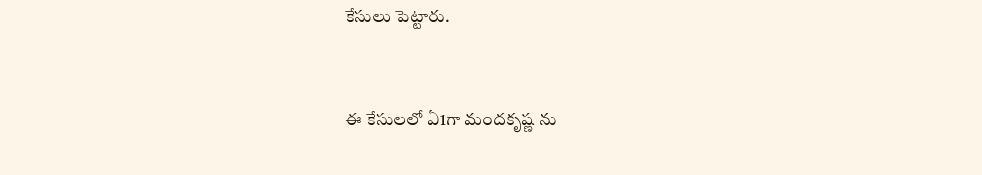కేసులు పెట్టారు.


ఈ కేసులలో ఏ1గా మందకృష్ణ ను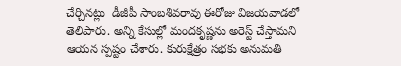చేర్చినట్లు  డీజీపీ సాంబశివరావు ఈరోజు విజయవాడలో  తెలిపారు. అన్ని కేసుల్లో మందకృష్ణను అరెస్ట్ చేస్తామని ఆయన స్పష్టం చేశారు. కురుక్షేత్రం సభకు అనుమతి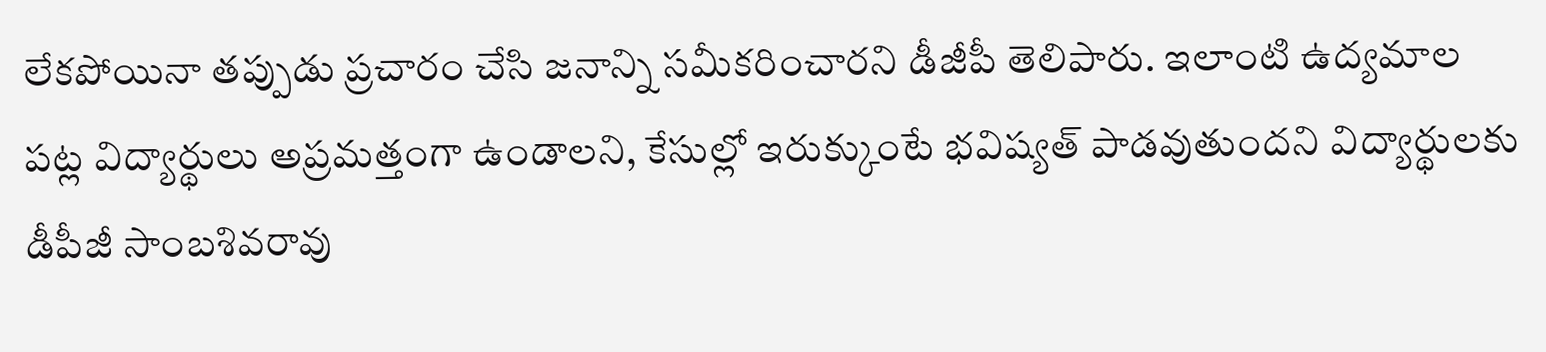లేకపోయినా తప్పుడు ప్రచారం చేసి జనాన్ని సమీకరించారని డీజీపీ తెలిపారు. ఇలాంటి ఉద్యమాల పట్ల విద్యార్థులు అప్రమత్తంగా ఉండాలని, కేసుల్లో ఇరుక్కుంటే భవిష్యత్‌ పాడవుతుందని విద్యార్థులకు డీపీజీ సాంబశివరావు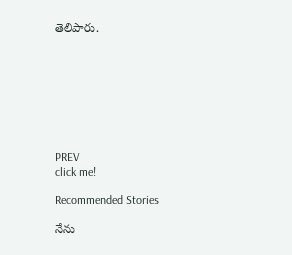తెలిపారు.








PREV
click me!

Recommended Stories

నేను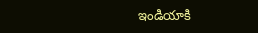ఇండియాకి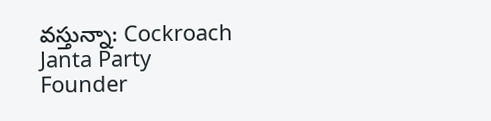వస్తున్నా: Cockroach Janta Party Founder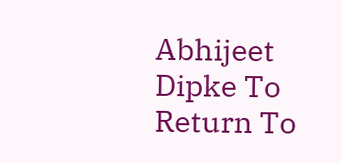Abhijeet Dipke To Return To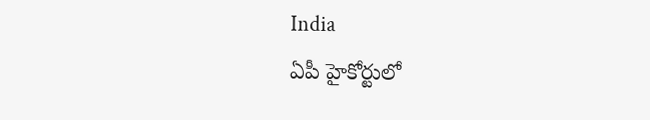India
ఏపీ హైకోర్టులో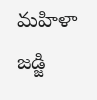మహిళా జడ్జి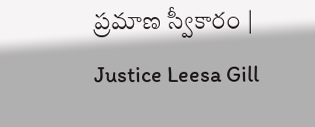ప్రమాణ స్వీకారం | Justice Leesa Gill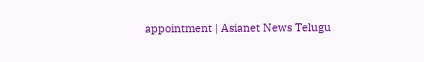appointment | Asianet News Telugu